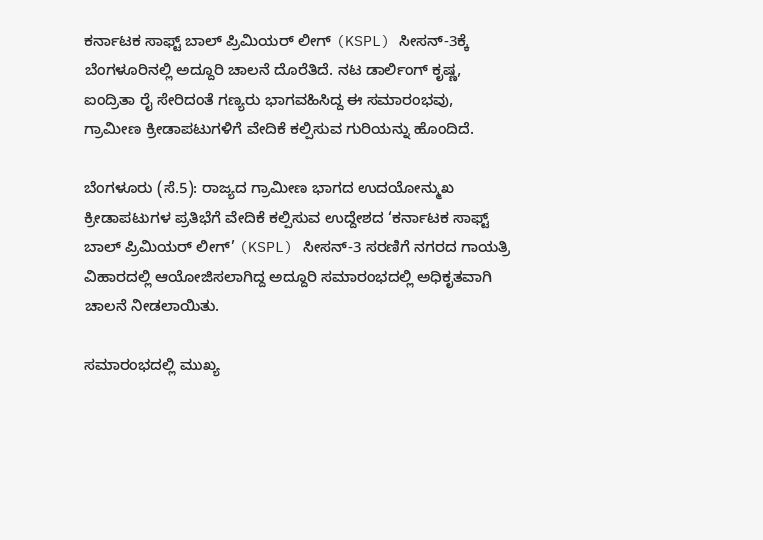ಕರ್ನಾಟಕ ಸಾಫ್ಟ್ ಬಾಲ್ ಪ್ರಿಮಿಯರ್ ಲೀಗ್ (KSPL) ಸೀಸನ್-3ಕ್ಕೆ ಬೆಂಗಳೂರಿನಲ್ಲಿ ಅದ್ದೂರಿ ಚಾಲನೆ ದೊರೆತಿದೆ. ನಟ ಡಾರ್ಲಿಂಗ್ ಕೃಷ್ಣ, ಐಂದ್ರಿತಾ ರೈ ಸೇರಿದಂತೆ ಗಣ್ಯರು ಭಾಗವಹಿಸಿದ್ದ ಈ ಸಮಾರಂಭವು, ಗ್ರಾಮೀಣ ಕ್ರೀಡಾಪಟುಗಳಿಗೆ ವೇದಿಕೆ ಕಲ್ಪಿಸುವ ಗುರಿಯನ್ನು ಹೊಂದಿದೆ.

ಬೆಂಗಳೂರು (ಸೆ.5): ರಾಜ್ಯದ ಗ್ರಾಮೀಣ ಭಾಗದ ಉದಯೋನ್ಮುಖ ಕ್ರೀಡಾಪಟುಗಳ ಪ್ರತಿಭೆಗೆ ವೇದಿಕೆ ಕಲ್ಪಿಸುವ ಉದ್ದೇಶದ ‘ಕರ್ನಾಟಕ ಸಾಫ್ಟ್ ಬಾಲ್ ಪ್ರಿಮಿಯರ್ ಲೀಗ್’ (KSPL) ಸೀಸನ್-3 ಸರಣಿಗೆ ನಗರದ ಗಾಯತ್ರಿ ವಿಹಾರದಲ್ಲಿ ಆಯೋಜಿಸಲಾಗಿದ್ದ ಅದ್ದೂರಿ ಸಮಾರಂಭದಲ್ಲಿ ಅಧಿಕೃತವಾಗಿ ಚಾಲನೆ ನೀಡಲಾಯಿತು.

ಸಮಾರಂಭದಲ್ಲಿ ಮುಖ್ಯ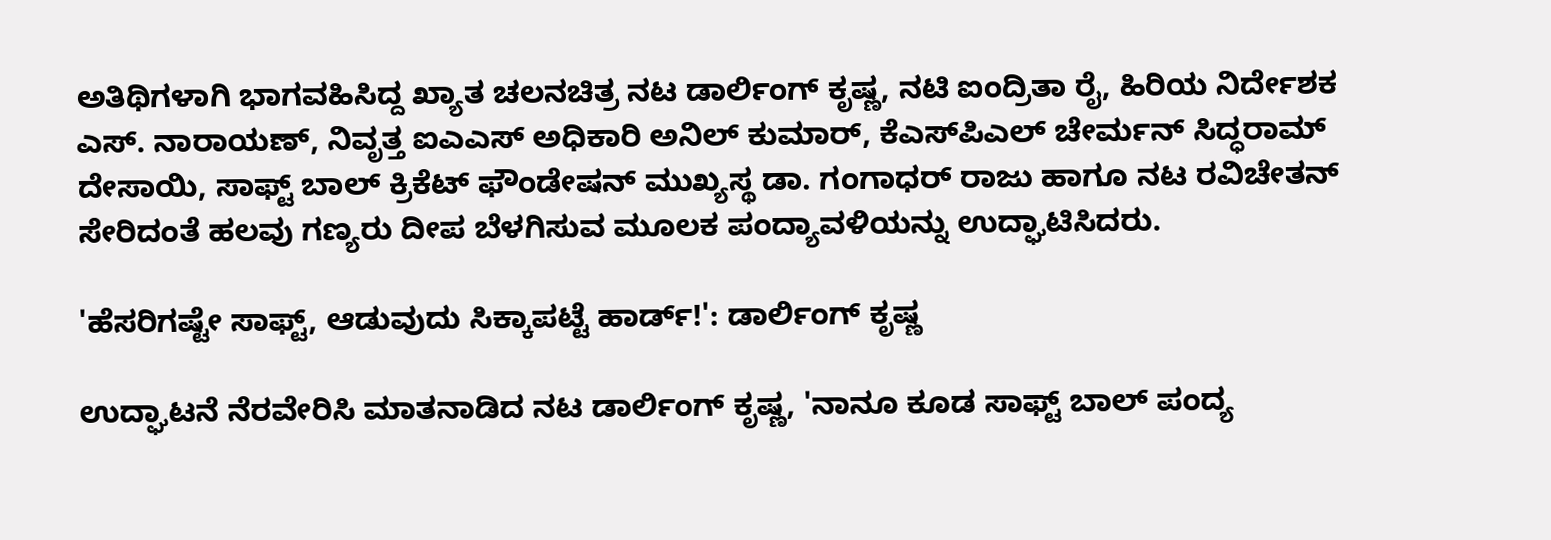ಅತಿಥಿಗಳಾಗಿ ಭಾಗವಹಿಸಿದ್ದ ಖ್ಯಾತ ಚಲನಚಿತ್ರ ನಟ ಡಾರ್ಲಿಂಗ್ ಕೃಷ್ಣ, ನಟಿ ಐಂದ್ರಿತಾ ರೈ, ಹಿರಿಯ ನಿರ್ದೇಶಕ ಎಸ್. ನಾರಾಯಣ್, ನಿವೃತ್ತ ಐಎಎಸ್ ಅಧಿಕಾರಿ ಅನಿಲ್ ಕುಮಾರ್, ಕೆಎಸ್‌ಪಿಎಲ್ ಚೇರ್ಮನ್ ಸಿದ್ಧರಾಮ್ ದೇಸಾಯಿ, ಸಾಫ್ಟ್ ಬಾಲ್ ಕ್ರಿಕೆಟ್ ಫೌಂಡೇಷನ್ ಮುಖ್ಯಸ್ಥ ಡಾ. ಗಂಗಾಧರ್ ರಾಜು ಹಾಗೂ ನಟ ರವಿಚೇತನ್ ಸೇರಿದಂತೆ ಹಲವು ಗಣ್ಯರು ದೀಪ ಬೆಳಗಿಸುವ ಮೂಲಕ ಪಂದ್ಯಾವಳಿಯನ್ನು ಉದ್ಘಾಟಿಸಿದರು.

'ಹೆಸರಿಗಷ್ಟೇ ಸಾಫ್ಟ್, ಆಡುವುದು ಸಿಕ್ಕಾಪಟ್ಟೆ ಹಾರ್ಡ್!': ಡಾರ್ಲಿಂಗ್ ಕೃಷ್ಣ

ಉದ್ಘಾಟನೆ ನೆರವೇರಿಸಿ ಮಾತನಾಡಿದ ನಟ ಡಾರ್ಲಿಂಗ್ ಕೃಷ್ಣ, 'ನಾನೂ ಕೂಡ ಸಾಫ್ಟ್ ಬಾಲ್ ಪಂದ್ಯ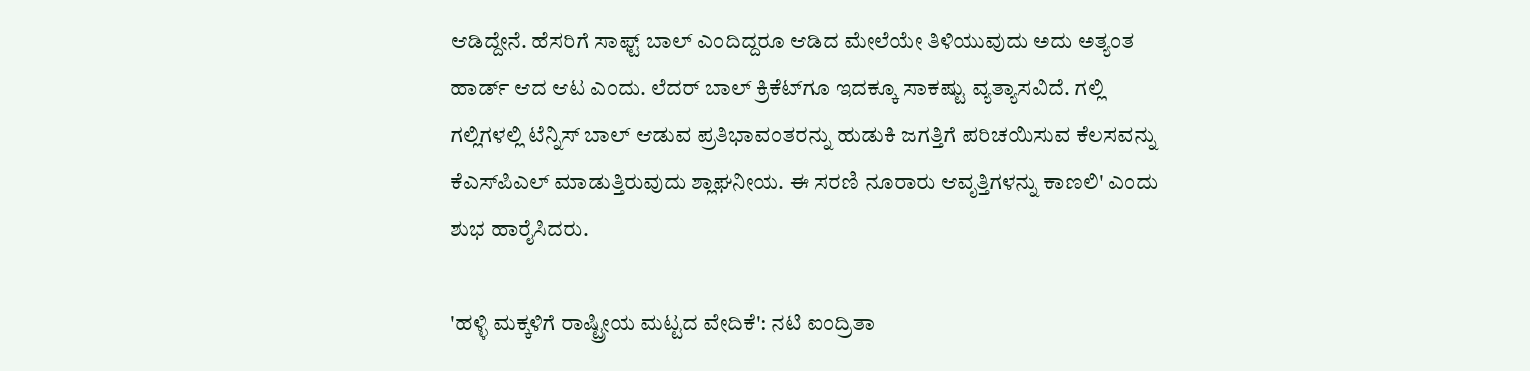ಆಡಿದ್ದೇನೆ. ಹೆಸರಿಗೆ ಸಾಫ್ಟ್ ಬಾಲ್ ಎಂದಿದ್ದರೂ ಆಡಿದ ಮೇಲೆಯೇ ತಿಳಿಯುವುದು ಅದು ಅತ್ಯಂತ ಹಾರ್ಡ್ ಆದ ಆಟ ಎಂದು. ಲೆದರ್ ಬಾಲ್ ಕ್ರಿಕೆಟ್‌ಗೂ ಇದಕ್ಕೂ ಸಾಕಷ್ಟು ವ್ಯತ್ಯಾಸವಿದೆ. ಗಲ್ಲಿ ಗಲ್ಲಿಗಳಲ್ಲಿ ಟೆನ್ನಿಸ್ ಬಾಲ್ ಆಡುವ ಪ್ರತಿಭಾವಂತರನ್ನು ಹುಡುಕಿ ಜಗತ್ತಿಗೆ ಪರಿಚಯಿಸುವ ಕೆಲಸವನ್ನು ಕೆಎಸ್‌ಪಿಎಲ್ ಮಾಡುತ್ತಿರುವುದು ಶ್ಲಾಘನೀಯ. ಈ ಸರಣಿ ನೂರಾರು ಆವೃತ್ತಿಗಳನ್ನು ಕಾಣಲಿ' ಎಂದು ಶುಭ ಹಾರೈಸಿದರು.

'ಹಳ್ಳಿ ಮಕ್ಕಳಿಗೆ ರಾಷ್ಟ್ರೀಯ ಮಟ್ಟದ ವೇದಿಕೆ': ನಟಿ ಐಂದ್ರಿತಾ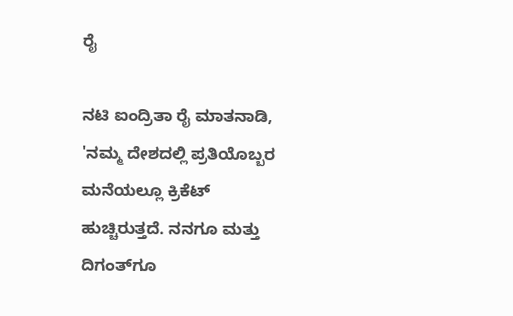ರೈ

ನಟಿ ಐಂದ್ರಿತಾ ರೈ ಮಾತನಾಡಿ, 'ನಮ್ಮ ದೇಶದಲ್ಲಿ ಪ್ರತಿಯೊಬ್ಬರ ಮನೆಯಲ್ಲೂ ಕ್ರಿಕೆಟ್ ಹುಚ್ಚಿರುತ್ತದೆ. ನನಗೂ ಮತ್ತು ದಿಗಂತ್‌ಗೂ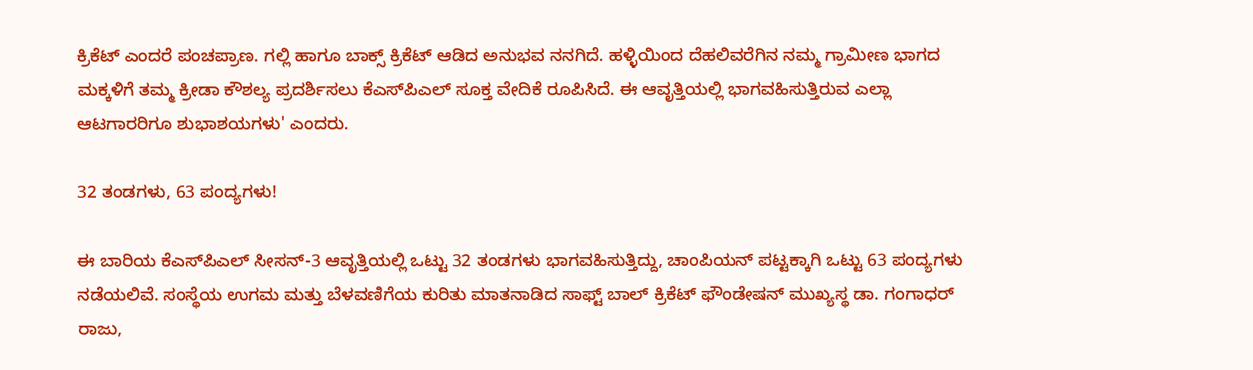ಕ್ರಿಕೆಟ್ ಎಂದರೆ ಪಂಚಪ್ರಾಣ. ಗಲ್ಲಿ ಹಾಗೂ ಬಾಕ್ಸ್ ಕ್ರಿಕೆಟ್ ಆಡಿದ ಅನುಭವ ನನಗಿದೆ. ಹಳ್ಳಿಯಿಂದ ದೆಹಲಿವರೆಗಿನ ನಮ್ಮ ಗ್ರಾಮೀಣ ಭಾಗದ ಮಕ್ಕಳಿಗೆ ತಮ್ಮ ಕ್ರೀಡಾ ಕೌಶಲ್ಯ ಪ್ರದರ್ಶಿಸಲು ಕೆಎಸ್‌ಪಿಎಲ್ ಸೂಕ್ತ ವೇದಿಕೆ ರೂಪಿಸಿದೆ. ಈ ಆವೃತ್ತಿಯಲ್ಲಿ ಭಾಗವಹಿಸುತ್ತಿರುವ ಎಲ್ಲಾ ಆಟಗಾರರಿಗೂ ಶುಭಾಶಯಗಳು' ಎಂದರು.

32 ತಂಡಗಳು, 63 ಪಂದ್ಯಗಳು!

ಈ ಬಾರಿಯ ಕೆಎಸ್‌ಪಿಎಲ್ ಸೀಸನ್-3 ಆವೃತ್ತಿಯಲ್ಲಿ ಒಟ್ಟು 32 ತಂಡಗಳು ಭಾಗವಹಿಸುತ್ತಿದ್ದು, ಚಾಂಪಿಯನ್‌ ಪಟ್ಟಕ್ಕಾಗಿ ಒಟ್ಟು 63 ಪಂದ್ಯಗಳು ನಡೆಯಲಿವೆ. ಸಂಸ್ಥೆಯ ಉಗಮ ಮತ್ತು ಬೆಳವಣಿಗೆಯ ಕುರಿತು ಮಾತನಾಡಿದ ಸಾಫ್ಟ್ ಬಾಲ್ ಕ್ರಿಕೆಟ್ ಫೌಂಡೇಷನ್ ಮುಖ್ಯಸ್ಥ ಡಾ. ಗಂಗಾಧರ್ ರಾಜು,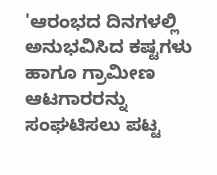'ಆರಂಭದ ದಿನಗಳಲ್ಲಿ ಅನುಭವಿಸಿದ ಕಷ್ಟಗಳು ಹಾಗೂ ಗ್ರಾಮೀಣ ಆಟಗಾರರನ್ನು ಸಂಘಟಿಸಲು ಪಟ್ಟ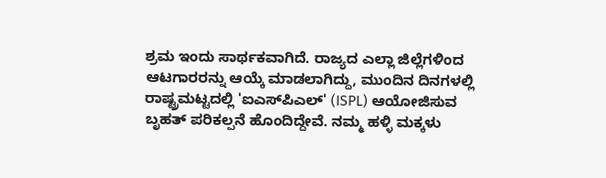ಶ್ರಮ ಇಂದು ಸಾರ್ಥಕವಾಗಿದೆ. ರಾಜ್ಯದ ಎಲ್ಲಾ ಜಿಲ್ಲೆಗಳಿಂದ ಆಟಗಾರರನ್ನು ಆಯ್ಕೆ ಮಾಡಲಾಗಿದ್ದು, ಮುಂದಿನ ದಿನಗಳಲ್ಲಿ ರಾಷ್ಟ್ರಮಟ್ಟದಲ್ಲಿ 'ಐಎಸ್‌ಪಿಎಲ್' (ISPL) ಆಯೋಜಿಸುವ ಬೃಹತ್ ಪರಿಕಲ್ಪನೆ ಹೊಂದಿದ್ದೇವೆ. ನಮ್ಮ ಹಳ್ಳಿ ಮಕ್ಕಳು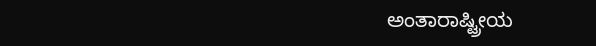ಅಂತಾರಾಷ್ಟ್ರೀಯ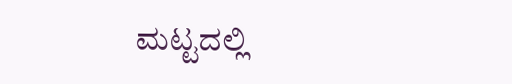ಮಟ್ಟದಲ್ಲಿ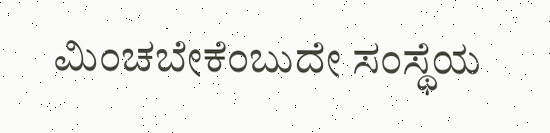ಮಿಂಚಬೇಕೆಂಬುದೇ ಸಂಸ್ಥೆಯ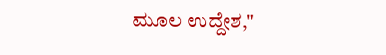ಮೂಲ ಉದ್ದೇಶ,"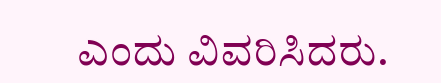ಎಂದು ವಿವರಿಸಿದರು.